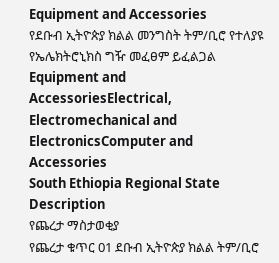Equipment and Accessories
የደቡብ ኢትዮጵያ ክልል መንግስት ትም/ቢሮ የተለያዩ የኤሌክትሮኒክስ ግዥ መፈፀም ይፈልጋል
Equipment and AccessoriesElectrical, Electromechanical and ElectronicsComputer and Accessories
South Ethiopia Regional State
Description
የጨረታ ማስታወቂያ
የጨረታ ቁጥር 01 ደቡብ ኢትዮጵያ ክልል ትም/ቢሮ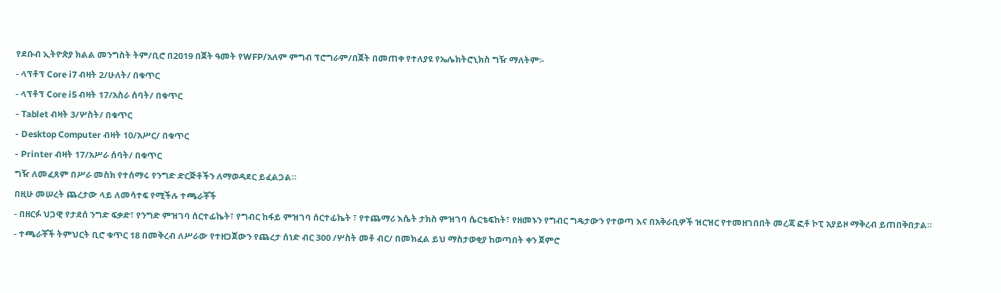የደቡብ ኢትዮጵያ ክልል መንግስት ትም/ቢሮ በ2019 በጀት ዓመት የWFP/አለም ምግብ ፕሮግራም/በጀት በመጠቀ የተለያዩ የኤሌክትሮኒክስ ግዥ ማለትም፡-
- ላፕቶፕ Core i7 ብዛት 2/ሁለት/ በቁጥር
- ላፕቶፕ Core i5 ብዛት 17/አስራ ሰባት/ በቁጥር
- Tablet ብዛት 3/ሦስት/ በቁጥር
- Desktop Computer ብዛት 10/አሥር/ በቁጥር
- Printer ብዛት 17/አሥራ ሰባት/ በቁጥር
ግዥ ለመፈጸም በሥራ መስክ የተሰማሩ የንግድ ድርጅቶችን ለማወዳደር ይፈልጋል።
በዚሁ መሠረት ጨረታው ላይ ለመሳተፍ የሚችሉ ተጫራቾች
- በዘርፉ ህጋዊ የታደሰ ንግድ ፍቃድ፣ የንግድ ምዝገባ ሰርተፊኬት፣ የግብር ከፋይ ምዝገባ ሰርተፊኬት ፣ የተጨማሪ እሴት ታክስ ምዝገባ ሴርቴፍከት፣ የዘመኑን የግብር ግዴታውን የተወጣ እና በአቅራቢዎች ዝርዝር የተመዘገበበት መረጃ ፎቶ ኮፒ አያይዞ ማቅረብ ይጠበቅበታል።
- ተጫራቾች ትምህርት ቢሮ ቁጥር 18 በመቅረብ ለሥራው የተዘጋጀውን የጨረታ ሰነድ ብር 300 /ሦስት መቶ ብር/ በመክፈል ይህ ማስታወቂያ ከወጣበት ቀን ጀምሮ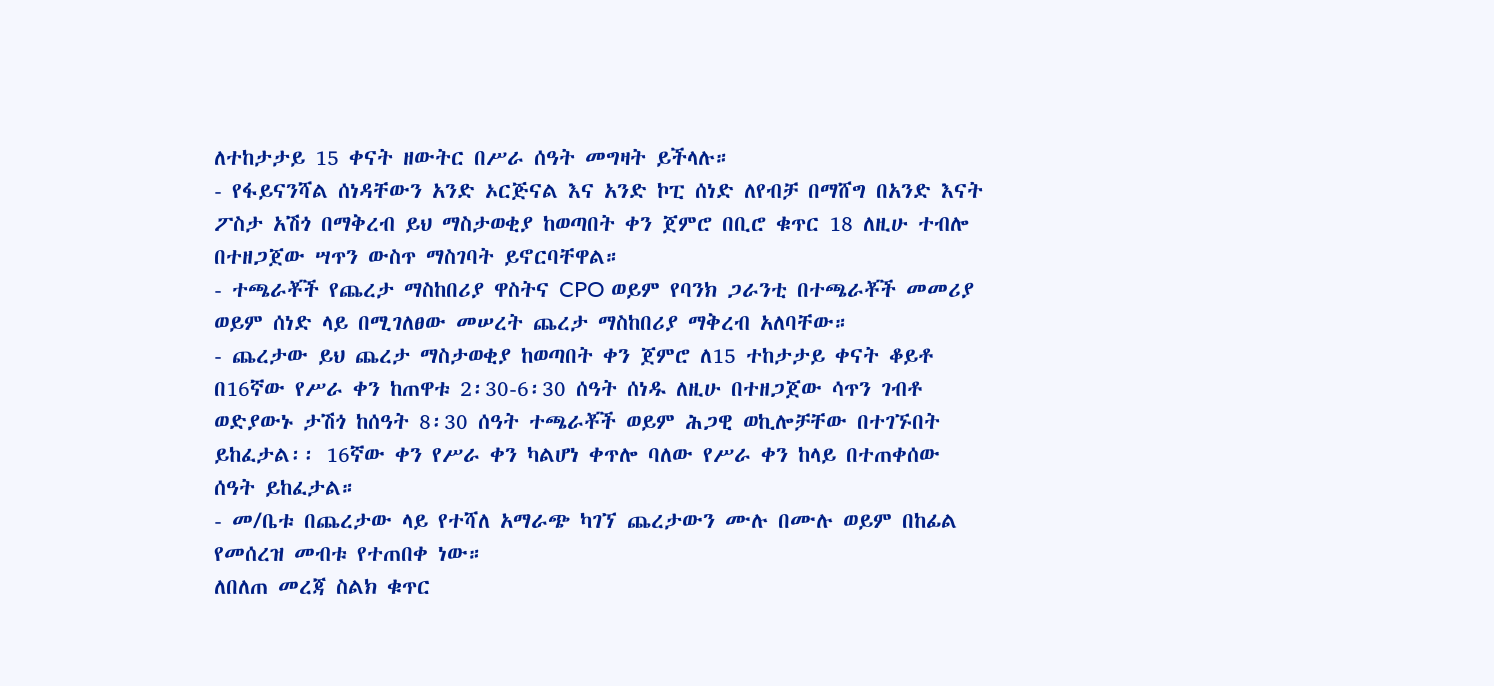ለተከታታይ 15 ቀናት ዘውትር በሥራ ሰዓት መግዛት ይችላሉ።
- የፋይናንሻል ሰነዳቸውን አንድ ኦርጅናል እና አንድ ኮፒ ሰነድ ለየብቻ በማሸግ በአንድ እናት ፖስታ አሽጎ በማቅረብ ይህ ማስታወቂያ ከወጣበት ቀን ጀምሮ በቢሮ ቁጥር 18 ለዚሁ ተብሎ በተዘጋጀው ሣጥን ውስጥ ማስገባት ይኖርባቸዋል።
- ተጫራቾች የጨረታ ማስከበሪያ ዋስትና CPO ወይም የባንክ ጋራንቲ በተጫራቾች መመሪያ ወይም ሰነድ ላይ በሚገለፀው መሠረት ጨረታ ማስከበሪያ ማቅረብ አለባቸው።
- ጨረታው ይህ ጨረታ ማስታወቂያ ከወጣበት ቀን ጀምሮ ለ15 ተከታታይ ቀናት ቆይቶ በ16ኛው የሥራ ቀን ከጠዋቱ 2፡30-6፡30 ሰዓት ሰነዱ ለዚሁ በተዘጋጀው ሳጥን ገብቶ ወድያውኑ ታሽጎ ከሰዓት 8፡30 ሰዓት ተጫራቾች ወይም ሕጋዊ ወኪሎቻቸው በተገኙበት ይከፈታል፡፡ 16ኛው ቀን የሥራ ቀን ካልሆነ ቀጥሎ ባለው የሥራ ቀን ከላይ በተጠቀሰው ሰዓት ይከፈታል።
- መ/ቤቱ በጨረታው ላይ የተሻለ አማራጭ ካገኘ ጨረታውን ሙሉ በሙሉ ወይም በከፊል የመሰረዝ መብቱ የተጠበቀ ነው።
ለበለጠ መረጃ ስልክ ቁጥር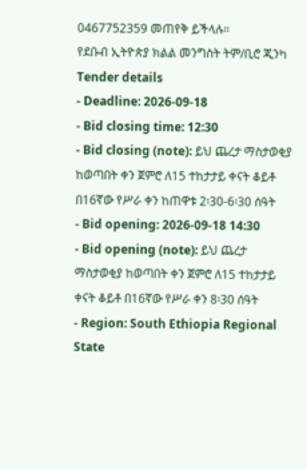0467752359 መጠየቅ ይችላሉ።
የደቡብ ኢትዮጵያ ክልል መንግስት ትም/ቢሮ ጂንካ
Tender details
- Deadline: 2026-09-18
- Bid closing time: 12:30
- Bid closing (note): ይህ ጨረታ ማስታወቂያ ከወጣበት ቀን ጀምሮ ለ15 ተከታታይ ቀናት ቆይቶ በ16ኛው የሥራ ቀን ከጠዋቱ 2፡30-6፡30 ሰዓት
- Bid opening: 2026-09-18 14:30
- Bid opening (note): ይህ ጨረታ ማስታወቂያ ከወጣበት ቀን ጀምሮ ለ15 ተከታታይ ቀናት ቆይቶ በ16ኛው የሥራ ቀን 8፡30 ሰዓት
- Region: South Ethiopia Regional State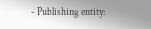- Publishing entity: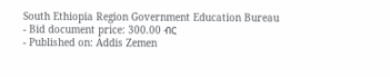South Ethiopia Region Government Education Bureau
- Bid document price: 300.00 ብር
- Published on: Addis Zemen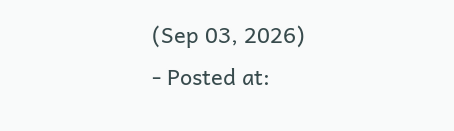(Sep 03, 2026)
- Posted at: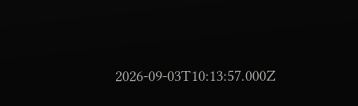2026-09-03T10:13:57.000Z